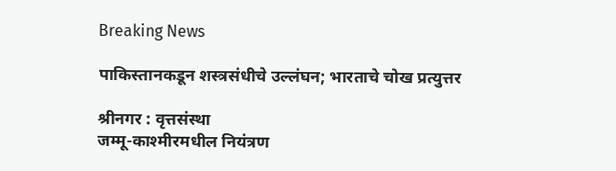Breaking News

पाकिस्तानकडून शस्त्रसंधीचे उल्लंघन; भारताचे चोख प्रत्युत्तर

श्रीनगर : वृत्तसंस्था
जम्मू-काश्मीरमधील नियंत्रण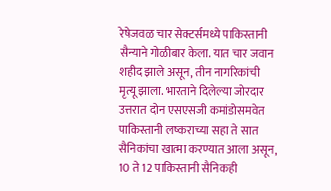रेषेजवळ चार सेक्टर्समध्ये पाकिस्तानी सैन्याने गोळीबार केला. यात चार जवान शहीद झाले असून, तीन नागरिकांची मृत्यू झाला. भारताने दिलेल्या जोरदार उत्तरात दोन एसएसजी कमांडोसमवेत पाकिस्तानी लष्कराच्या सहा ते सात सैनिकांचा खात्मा करण्यात आला असून, 10 ते 12 पाकिस्तानी सैनिकही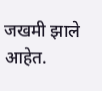जखमी झाले आहेत.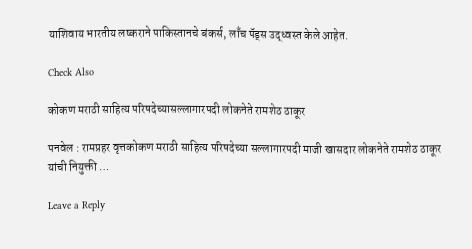याशिवाय भारतीय लष्कराने पाकिस्तानचे बंकर्स, लाँच पॅड्स उद्ध्वस्त केले आहेत.

Check Also

कोकण मराठी साहित्य परिषदेच्यासल्लागारपदी लोकनेते रामशेठ ठाकूर

पनवेल : रामप्रहर वृत्तकोकण मराठी साहित्य परिषदेच्या सल्लागारपदी माजी खासदार लोकनेते रामशेठ ठाकूर यांची नियुक्ती …

Leave a Reply